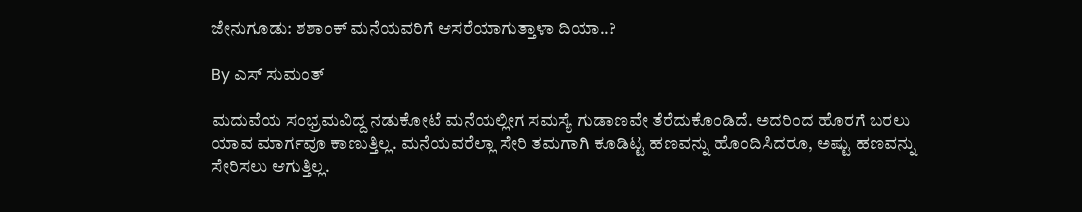ಜೇನುಗೂಡು: ಶಶಾಂಕ್ ಮನೆಯವರಿಗೆ ಆಸರೆಯಾಗುತ್ತಾಳಾ ದಿಯಾ..?

By ಎಸ್ ಸುಮಂತ್

ಮದುವೆಯ ಸಂಭ್ರಮವಿದ್ದ ನಡುಕೋಟೆ ಮನೆಯಲ್ಲೀಗ ಸಮಸ್ಯೆ ಗುಡಾಣವೇ ತೆರೆದುಕೊಂಡಿದೆ. ಅದರಿಂದ ಹೊರಗೆ ಬರಲು ಯಾವ ಮಾರ್ಗವೂ ಕಾಣುತ್ತಿಲ್ಲ. ಮನೆಯವರೆಲ್ಲಾ ಸೇರಿ ತಮಗಾಗಿ ಕೂಡಿಟ್ಟ ಹಣವನ್ನು ಹೊಂದಿಸಿದರೂ, ಅಷ್ಟು ಹಣವನ್ನು ಸೇರಿಸಲು ಆಗುತ್ತಿಲ್ಲ.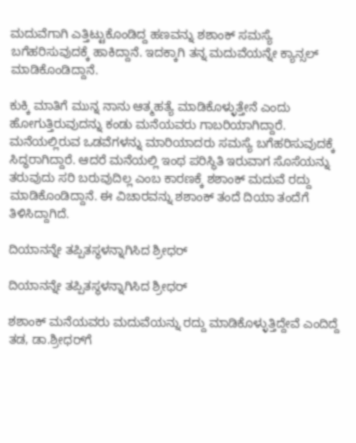ಮದುವೆಗಾಗಿ ಎತ್ತಿಟ್ಟುಕೊಂಡಿದ್ದ ಹಣವನ್ನು ಶಶಾಂಕ್ ಸಮಸ್ಯೆ ಬಗೆಹರಿಸುವುದಕ್ಕೆ ಹಾಕಿದ್ದಾನೆ. ಇದಕ್ಕಾಗಿ ತನ್ನ ಮದುವೆಯನ್ನೇ ಕ್ಯಾನ್ಸಲ್ ಮಾಡಿಕೊಂಡಿದ್ದಾನೆ.

ಕುಕ್ಕಿ ಮಾತಿಗೆ ಮುನ್ನ ನಾನು ಆತ್ಮಹತ್ಯೆ ಮಾಡಿಕೊಳ್ಳುತ್ತೇನೆ ಎಂದು ಹೋಗುತ್ತಿರುವುದನ್ನು ಕಂಡು ಮನೆಯವರು ಗಾಬರಿಯಾಗಿದ್ದಾರೆ. ಮನೆಯಲ್ಲಿರುವ ಒಡವೆಗಳನ್ನು ಮಾರಿಯಾದರು ಸಮಸ್ಯೆ ಬಗೆಹರಿಸುವುದಕ್ಕೆ ಸಿದ್ಧರಾಗಿದ್ದಾರೆ. ಆದರೆ ಮನೆಯಲ್ಲಿ ಇಂಥ ಪರಿಸ್ಥಿತಿ ಇರುವಾಗ ಸೊಸೆಯನ್ನು ತರುವುದು ಸರಿ ಬರುವುದಿಲ್ಲ ಎಂಬ ಕಾರಣಕ್ಕೆ ಶಶಾಂಕ್ ಮದುವೆ ರದ್ದು ಮಾಡಿಕೊಂಡಿದ್ದಾನೆ. ಈ ವಿಚಾರವನ್ನು ಶಶಾಂಕ್ ತಂದೆ ದಿಯಾ ತಂದೆಗೆ ತಿಳಿಸಿದ್ದಾಗಿದೆ.

ದಿಯಾನನ್ನೇ ತಪ್ಪಿತಸ್ಥಳನ್ನಾಗಿಸಿದ ಶ್ರೀಧರ್

ದಿಯಾನನ್ನೇ ತಪ್ಪಿತಸ್ಥಳನ್ನಾಗಿಸಿದ ಶ್ರೀಧರ್

ಶಶಾಂಕ್ ಮನೆಯವರು ಮದುವೆಯನ್ನು ರದ್ದು ಮಾಡಿಕೊಳ್ಳುತ್ತಿದ್ದೇವೆ ಎಂದಿದ್ದೆ ತಡ, ಡಾ.ಶ್ರೀಧರ್‌ಗೆ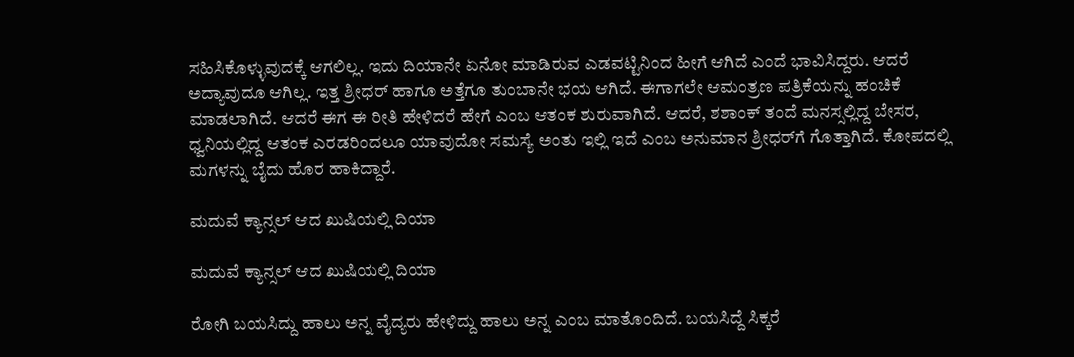ಸಹಿಸಿಕೊಳ್ಳುವುದಕ್ಕೆ ಆಗಲಿಲ್ಲ. ಇದು ದಿಯಾನೇ ಏನೋ ಮಾಡಿರುವ ಎಡವಟ್ಟಿನಿಂದ ಹೀಗೆ ಆಗಿದೆ ಎಂದೆ ಭಾವಿಸಿದ್ದರು. ಆದರೆ ಅದ್ಯಾವುದೂ ಆಗಿಲ್ಲ. ಇತ್ತ ಶ್ರೀಧರ್ ಹಾಗೂ ಅತ್ತೆಗೂ ತುಂಬಾನೇ ಭಯ ಆಗಿದೆ. ಈಗಾಗಲೇ ಆಮಂತ್ರಣ ಪತ್ರಿಕೆಯನ್ನು ಹಂಚಿಕೆ ಮಾಡಲಾಗಿದೆ. ಆದರೆ ಈಗ ಈ ರೀತಿ ಹೇಳಿದರೆ ಹೇಗೆ ಎಂಬ ಆತಂಕ ಶುರುವಾಗಿದೆ. ಆದರೆ, ಶಶಾಂಕ್ ತಂದೆ ಮನಸ್ಸಲ್ಲಿದ್ದ ಬೇಸರ, ಧ್ವನಿಯಲ್ಲಿದ್ದ ಆತಂಕ ಎರಡರಿಂದಲೂ ಯಾವುದೋ ಸಮಸ್ಯೆ ಅಂತು ಇಲ್ಲಿ ಇದೆ ಎಂಬ ಅನುಮಾನ ಶ್ರೀಧರ್‌ಗೆ ಗೊತ್ತಾಗಿದೆ. ಕೋಪದಲ್ಲಿ ಮಗಳನ್ನು ಬೈದು ಹೊರ ಹಾಕಿದ್ದಾರೆ.

ಮದುವೆ ಕ್ಯಾನ್ಸಲ್ ಆದ ಖುಷಿಯಲ್ಲಿ ದಿಯಾ

ಮದುವೆ ಕ್ಯಾನ್ಸಲ್ ಆದ ಖುಷಿಯಲ್ಲಿ ದಿಯಾ

ರೋಗಿ ಬಯಸಿದ್ದು ಹಾಲು ಅನ್ನ ವೈದ್ಯರು ಹೇಳಿದ್ದು ಹಾಲು ಅನ್ನ ಎಂಬ ಮಾತೊಂದಿದೆ. ಬಯಸಿದ್ದೆ ಸಿಕ್ಕರೆ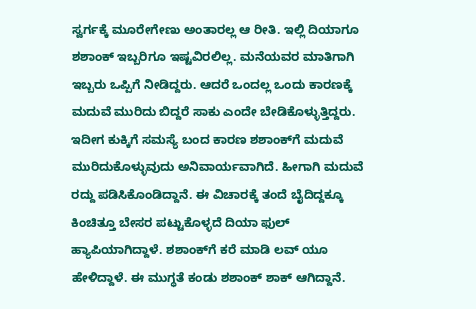ಸ್ವರ್ಗಕ್ಕೆ ಮೂರೇಗೇಣು ಅಂತಾರಲ್ಲ ಆ ರೀತಿ. ಇಲ್ಲಿ ದಿಯಾಗೂ ಶಶಾಂಕ್ ಇಬ್ಬರಿಗೂ ಇಷ್ಟವಿರಲಿಲ್ಲ. ಮನೆಯವರ ಮಾತಿಗಾಗಿ ಇಬ್ಬರು ಒಪ್ಪಿಗೆ ನೀಡಿದ್ದರು. ಆದರೆ ಒಂದಲ್ಲ ಒಂದು ಕಾರಣಕ್ಕೆ ಮದುವೆ ಮುರಿದು ಬಿದ್ದರೆ ಸಾಕು ಎಂದೇ ಬೇಡಿಕೊಳ್ಳುತ್ತಿದ್ದರು. ಇದೀಗ ಕುಕ್ಕಿಗೆ ಸಮಸ್ಯೆ ಬಂದ ಕಾರಣ ಶಶಾಂಕ್‌ಗೆ ಮದುವೆ ಮುರಿದುಕೊಳ್ಳುವುದು ಅನಿವಾರ್ಯವಾಗಿದೆ. ಹೀಗಾಗಿ ಮದುವೆ ರದ್ದು ಪಡಿಸಿಕೊಂಡಿದ್ದಾನೆ. ಈ ವಿಚಾರಕ್ಕೆ ತಂದೆ ಬೈದಿದ್ದಕ್ಕೂ ಕಿಂಚಿತ್ತೂ ಬೇಸರ ಪಟ್ಟುಕೊಳ್ಳದೆ ದಿಯಾ ಫುಲ್ ಹ್ಯಾಪಿಯಾಗಿದ್ದಾಳೆ. ಶಶಾಂಕ್‌ಗೆ ಕರೆ ಮಾಡಿ ಲವ್ ಯೂ ಹೇಳಿದ್ದಾಳೆ. ಈ ಮುಗ್ಧತೆ ಕಂಡು ಶಶಾಂಕ್ ಶಾಕ್ ಆಗಿದ್ದಾನೆ.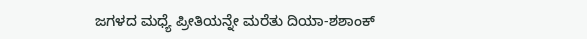ಜಗಳದ ಮಧ್ಯೆ ಪ್ರೀತಿಯನ್ನೇ ಮರೆತು ದಿಯಾ-ಶಶಾಂಕ್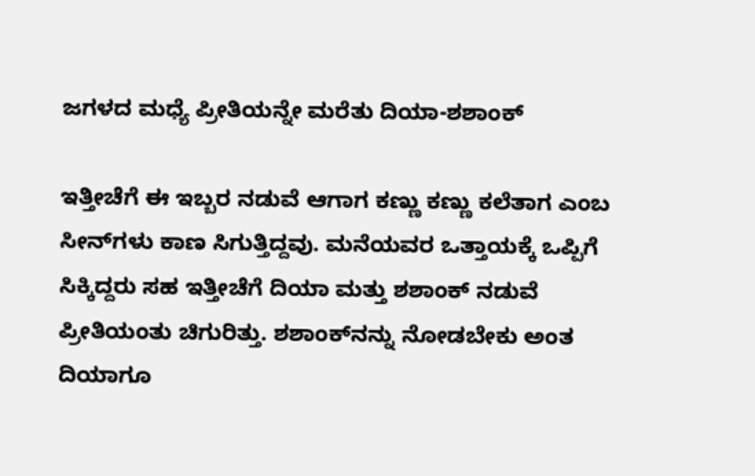ಜಗಳದ ಮಧ್ಯೆ ಪ್ರೀತಿಯನ್ನೇ ಮರೆತು ದಿಯಾ-ಶಶಾಂಕ್

ಇತ್ತೀಚೆಗೆ ಈ ಇಬ್ಬರ ನಡುವೆ ಆಗಾಗ ಕಣ್ಣು ಕಣ್ಣು ಕಲೆತಾಗ ಎಂಬ ಸೀನ್‌ಗಳು ಕಾಣ ಸಿಗುತ್ತಿದ್ದವು. ಮನೆಯವರ ಒತ್ತಾಯಕ್ಕೆ ಒಪ್ಪಿಗೆ ಸಿಕ್ಕಿದ್ದರು ಸಹ ಇತ್ತೀಚೆಗೆ ದಿಯಾ ಮತ್ತು ಶಶಾಂಕ್ ನಡುವೆ ಪ್ರೀತಿಯಂತು ಚಿಗುರಿತ್ತು. ಶಶಾಂಕ್‌ನನ್ನು ನೋಡಬೇಕು ಅಂತ ದಿಯಾಗೂ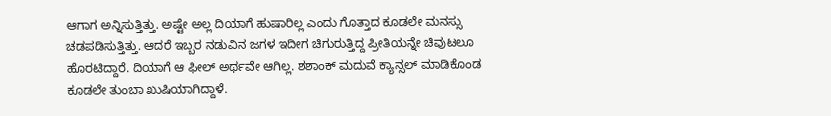ಆಗಾಗ ಅನ್ನಿಸುತ್ತಿತ್ತು. ಅಷ್ಟೇ ಅಲ್ಲ ದಿಯಾಗೆ ಹುಷಾರಿಲ್ಲ ಎಂದು ಗೊತ್ತಾದ ಕೂಡಲೇ ಮನಸ್ಸು ಚಡಪಡಿಸುತ್ತಿತ್ತು. ಆದರೆ ಇಬ್ಬರ ನಡುವಿನ ಜಗಳ ಇದೀಗ ಚಿಗುರುತ್ತಿದ್ದ ಪ್ರೀತಿಯನ್ನೇ ಚಿವುಟಲೂ ಹೊರಟಿದ್ದಾರೆ. ದಿಯಾಗೆ ಆ ಫೀಲ್ ಅರ್ಥವೇ ಆಗಿಲ್ಲ. ಶಶಾಂಕ್ ಮದುವೆ ಕ್ಯಾನ್ಸಲ್ ಮಾಡಿಕೊಂಡ ಕೂಡಲೇ ತುಂಬಾ ಖುಷಿಯಾಗಿದ್ದಾಳೆ.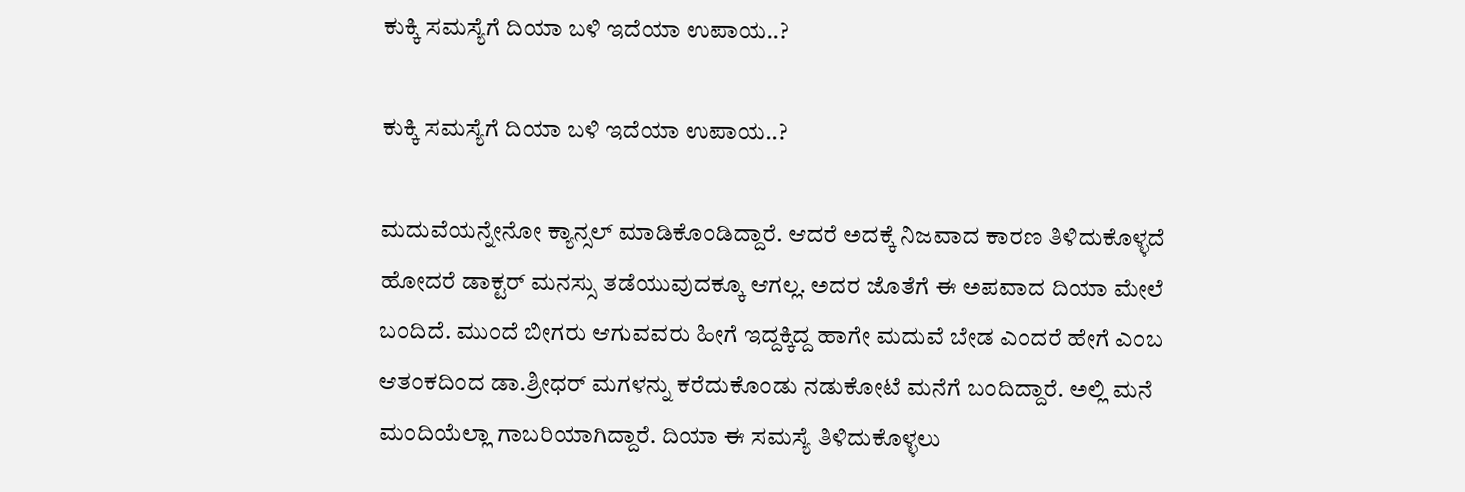ಕುಕ್ಕಿ ಸಮಸ್ಯೆಗೆ ದಿಯಾ ಬಳಿ ಇದೆಯಾ ಉಪಾಯ..?

ಕುಕ್ಕಿ ಸಮಸ್ಯೆಗೆ ದಿಯಾ ಬಳಿ ಇದೆಯಾ ಉಪಾಯ..?

ಮದುವೆಯನ್ನೇನೋ ಕ್ಯಾನ್ಸಲ್ ಮಾಡಿಕೊಂಡಿದ್ದಾರೆ. ಆದರೆ ಅದಕ್ಕೆ ನಿಜವಾದ ಕಾರಣ ತಿಳಿದುಕೊಳ್ಳದೆ ಹೋದರೆ ಡಾಕ್ಟರ್ ಮನಸ್ಸು ತಡೆಯುವುದಕ್ಕೂ ಆಗಲ್ಲ. ಅದರ ಜೊತೆಗೆ ಈ ಅಪವಾದ ದಿಯಾ ಮೇಲೆ ಬಂದಿದೆ. ಮುಂದೆ ಬೀಗರು ಆಗುವವರು ಹೀಗೆ ಇದ್ದಕ್ಕಿದ್ದ ಹಾಗೇ ಮದುವೆ ಬೇಡ ಎಂದರೆ ಹೇಗೆ ಎಂಬ ಆತಂಕದಿಂದ ಡಾ.ಶ್ರೀಧರ್ ಮಗಳನ್ನು ಕರೆದುಕೊಂಡು ನಡುಕೋಟೆ ಮನೆಗೆ ಬಂದಿದ್ದಾರೆ. ಅಲ್ಲಿ ಮನೆ ಮಂದಿಯೆಲ್ಲಾ ಗಾಬರಿಯಾಗಿದ್ದಾರೆ. ದಿಯಾ ಈ ಸಮಸ್ಯೆ ತಿಳಿದುಕೊಳ್ಳಲು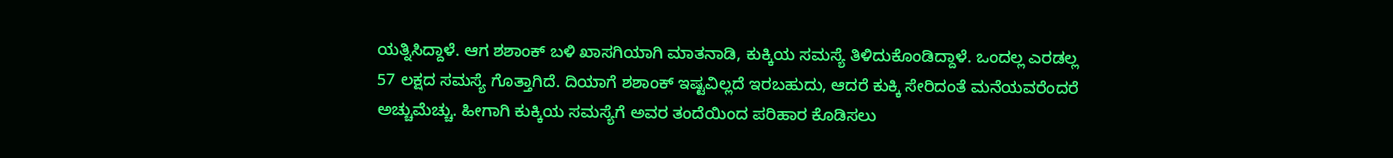ಯತ್ನಿಸಿದ್ದಾಳೆ. ಆಗ ಶಶಾಂಕ್ ಬಳಿ ಖಾಸಗಿಯಾಗಿ ಮಾತನಾಡಿ, ಕುಕ್ಕಿಯ ಸಮಸ್ಯೆ ತಿಳಿದುಕೊಂಡಿದ್ದಾಳೆ. ಒಂದಲ್ಲ ಎರಡಲ್ಲ 57 ಲಕ್ಷದ ಸಮಸ್ಯೆ ಗೊತ್ತಾಗಿದೆ. ದಿಯಾಗೆ ಶಶಾಂಕ್ ಇಷ್ಟವಿಲ್ಲದೆ ಇರಬಹುದು, ಆದರೆ ಕುಕ್ಕಿ ಸೇರಿದಂತೆ ಮನೆಯವರೆಂದರೆ ಅಚ್ಚುಮೆಚ್ಚು. ಹೀಗಾಗಿ ಕುಕ್ಕಿಯ ಸಮಸ್ಯೆಗೆ ಅವರ ತಂದೆಯಿಂದ ಪರಿಹಾರ ಕೊಡಿಸಲು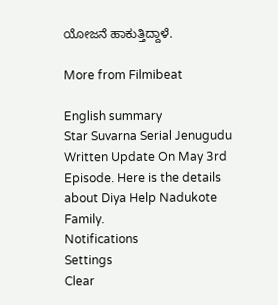ಯೋಜನೆ ಹಾಕುತ್ತಿದ್ದಾಳೆ.

More from Filmibeat

English summary
Star Suvarna Serial Jenugudu Written Update On May 3rd Episode. Here is the details about Diya Help Nadukote Family.
Notifications
Settings
Clear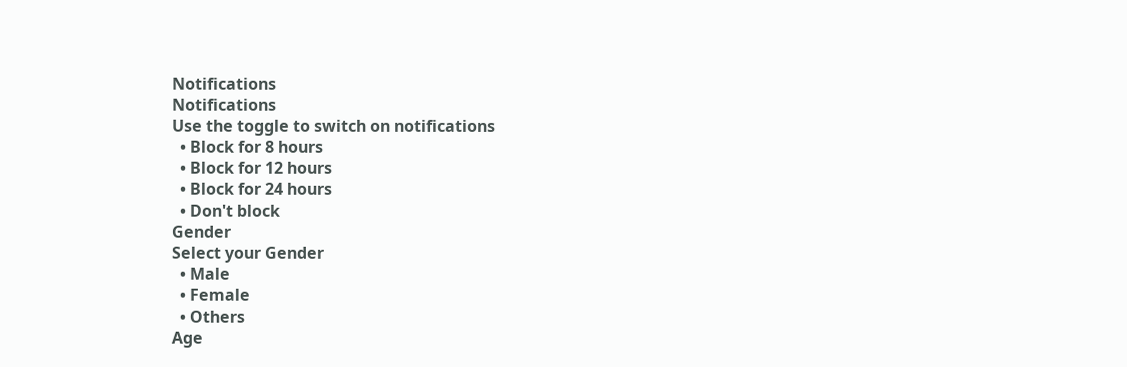Notifications
Notifications
Use the toggle to switch on notifications
  • Block for 8 hours
  • Block for 12 hours
  • Block for 24 hours
  • Don't block
Gender
Select your Gender
  • Male
  • Female
  • Others
Age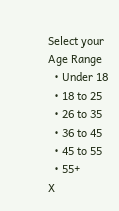Select your Age Range
  • Under 18
  • 18 to 25
  • 26 to 35
  • 36 to 45
  • 45 to 55
  • 55+
X